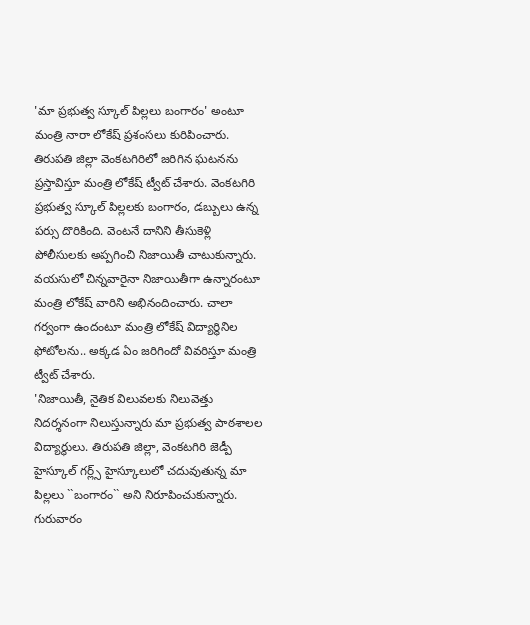'మా ప్రభుత్వ స్కూల్ పిల్లలు బంగారం' అంటూ మంత్రి నారా లోకేష్ ప్రశంసలు కురిపించారు. తిరుపతి జిల్లా వెంకటగిరిలో జరిగిన ఘటనను ప్రస్తావిస్తూ మంత్రి లోకేష్ ట్వీట్ చేశారు. వెంకటగిరి ప్రభుత్వ స్కూల్ పిల్లలకు బంగారం, డబ్బులు ఉన్న పర్సు దొరికింది. వెంటనే దానిని తీసుకెళ్లి పోలీసులకు అప్పగించి నిజాయితీ చాటుకున్నారు. వయసులో చిన్నవారైనా నిజాయితీగా ఉన్నారంటూ మంత్రి లోకేష్ వారిని అభినందించారు. చాలా గర్వంగా ఉందంటూ మంత్రి లోకేష్ విద్యార్థినిల ఫోటోలను.. అక్కడ ఏం జరిగిందో వివరిస్తూ మంత్రి ట్వీట్ చేశారు.
'నిజాయితీ, నైతిక విలువలకు నిలువెత్తు నిదర్శనంగా నిలుస్తున్నారు మా ప్రభుత్వ పాఠశాలల విద్యార్థులు. తిరుపతి జిల్లా, వెంకటగిరి జెడ్పీ హైస్కూల్ గర్ల్స్ హైస్కూలులో చదువుతున్న మా పిల్లలు ``బంగారం`` అని నిరూపించుకున్నారు. గురువారం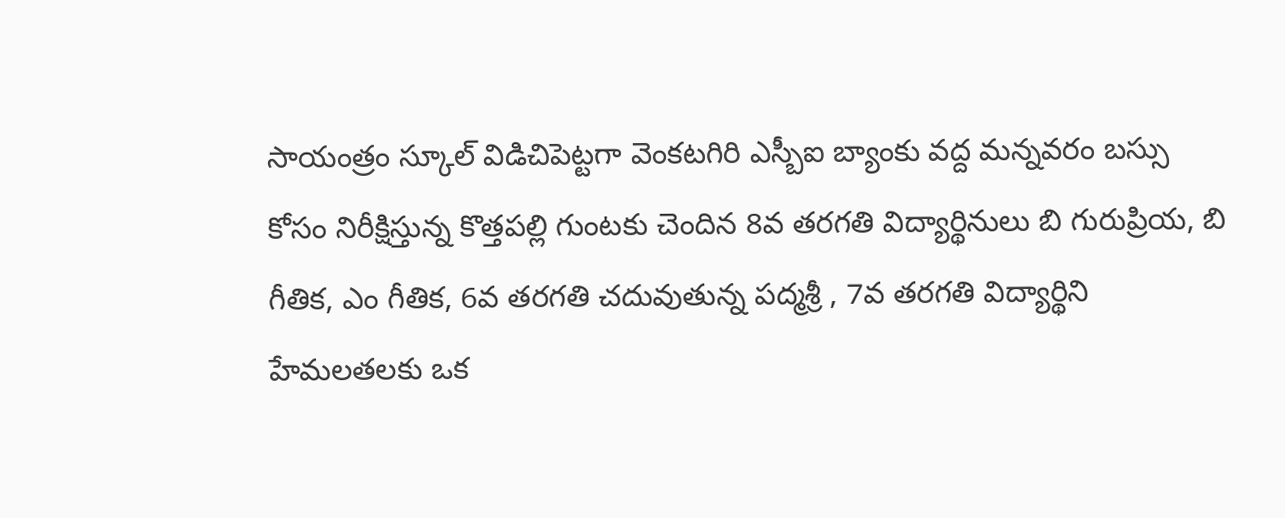సాయంత్రం స్కూల్ విడిచిపెట్టగా వెంకటగిరి ఎస్బీఐ బ్యాంకు వద్ద మన్నవరం బస్సు కోసం నిరీక్షిస్తున్న కొత్తపల్లి గుంటకు చెందిన 8వ తరగతి విద్యార్థినులు బి గురుప్రియ, బి గీతిక, ఎం గీతిక, 6వ తరగతి చదువుతున్న పద్మశ్రీ , 7వ తరగతి విద్యార్థిని హేమలతలకు ఒక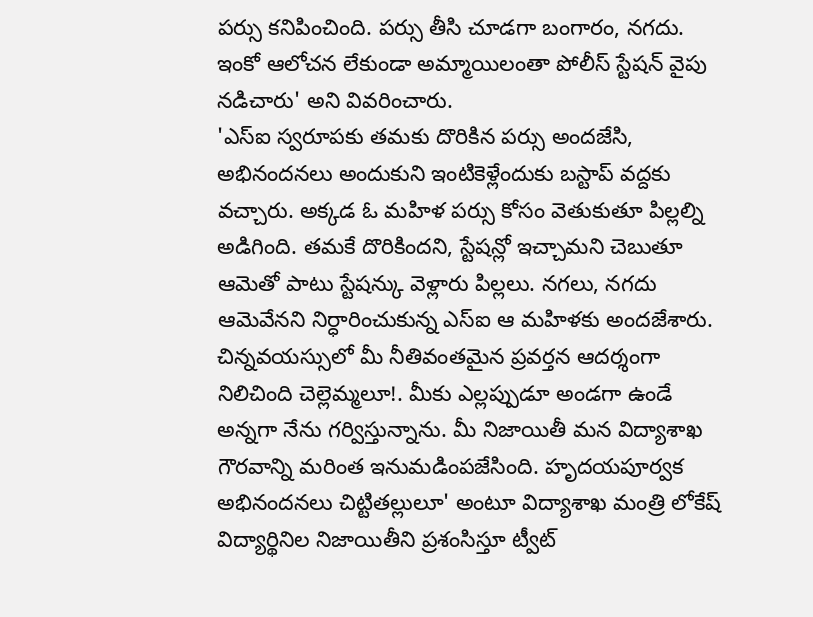పర్సు కనిపించింది. పర్సు తీసి చూడగా బంగారం, నగదు. ఇంకో ఆలోచన లేకుండా అమ్మాయిలంతా పోలీస్ స్టేషన్ వైపు నడిచారు' అని వివరించారు.
'ఎస్ఐ స్వరూపకు తమకు దొరికిన పర్సు అందజేసి, అభినందనలు అందుకుని ఇంటికెళ్లేందుకు బస్టాప్ వద్దకు వచ్చారు. అక్కడ ఓ మహిళ పర్సు కోసం వెతుకుతూ పిల్లల్ని అడిగింది. తమకే దొరికిందని, స్టేషన్లో ఇచ్చామని చెబుతూ ఆమెతో పాటు స్టేషన్కు వెళ్లారు పిల్లలు. నగలు, నగదు ఆమెవేనని నిర్ధారించుకున్న ఎస్ఐ ఆ మహిళకు అందజేశారు. చిన్నవయస్సులో మీ నీతివంతమైన ప్రవర్తన ఆదర్శంగా నిలిచింది చెల్లెమ్మలూ!. మీకు ఎల్లప్పుడూ అండగా ఉండే అన్నగా నేను గర్విస్తున్నాను. మీ నిజాయితీ మన విద్యాశాఖ గౌరవాన్ని మరింత ఇనుమడింపజేసింది. హృదయపూర్వక అభినందనలు చిట్టితల్లులూ' అంటూ విద్యాశాఖ మంత్రి లోకేష్ విద్యార్థినిల నిజాయితీని ప్రశంసిస్తూ ట్వీట్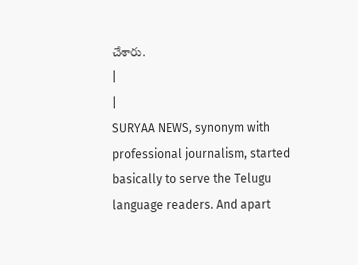చేశారు.
|
|
SURYAA NEWS, synonym with professional journalism, started basically to serve the Telugu language readers. And apart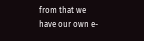from that we have our own e-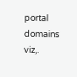portal domains viz,.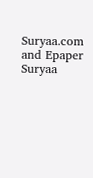Suryaa.com and Epaper Suryaa